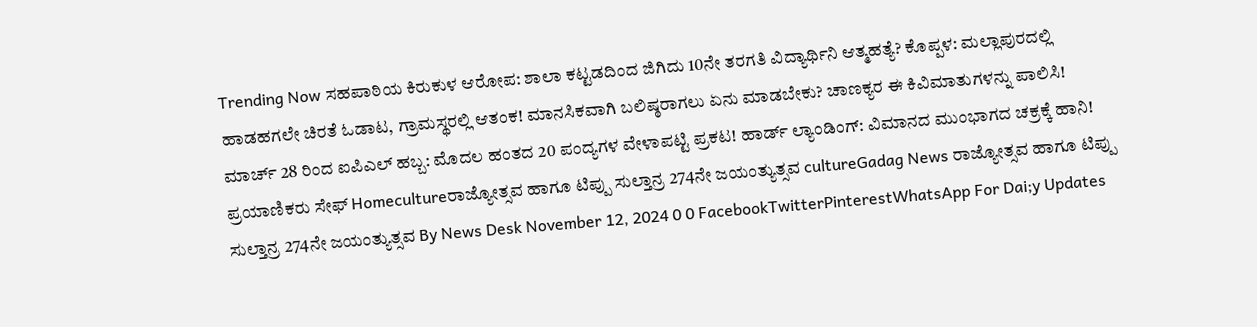Trending Now ಸಹಪಾಠಿಯ ಕಿರುಕುಳ ಆರೋಪ: ಶಾಲಾ ಕಟ್ಟಡದಿಂದ ಜಿಗಿದು 10ನೇ ತರಗತಿ ವಿದ್ಯಾರ್ಥಿನಿ ಆತ್ಮಹತ್ಯೆ? ಕೊಪ್ಪಳ: ಮಲ್ಲಾಪುರದಲ್ಲಿ ಹಾಡಹಗಲೇ ಚಿರತೆ ಓಡಾಟ, ಗ್ರಾಮಸ್ಥರಲ್ಲಿ ಆತಂಕ! ಮಾನಸಿಕವಾಗಿ ಬಲಿಷ್ಠರಾಗಲು ಏನು ಮಾಡಬೇಕು? ಚಾಣಕ್ಯರ ಈ ಕಿವಿಮಾತುಗಳನ್ನು ಪಾಲಿಸಿ! ಮಾರ್ಚ್ 28 ರಿಂದ ಐಪಿಎಲ್ ಹಬ್ಬ: ಮೊದಲ ಹಂತದ 20 ಪಂದ್ಯಗಳ ವೇಳಾಪಟ್ಟಿ ಪ್ರಕಟ! ಹಾರ್ಡ್ ಲ್ಯಾಂಡಿಂಗ್: ವಿಮಾನದ ಮುಂಭಾಗದ ಚಕ್ರಕ್ಕೆ ಹಾನಿ! ಪ್ರಯಾಣಿಕರು ಸೇಫ್ Homecultureರಾಜ್ಯೋತ್ಸವ ಹಾಗೂ ಟಿಪ್ಪು ಸುಲ್ತಾನ್ರ 274ನೇ ಜಯಂತ್ಯುತ್ಸವ cultureGadag News ರಾಜ್ಯೋತ್ಸವ ಹಾಗೂ ಟಿಪ್ಪು ಸುಲ್ತಾನ್ರ 274ನೇ ಜಯಂತ್ಯುತ್ಸವ By News Desk November 12, 2024 0 0 FacebookTwitterPinterestWhatsApp For Dai;y Updates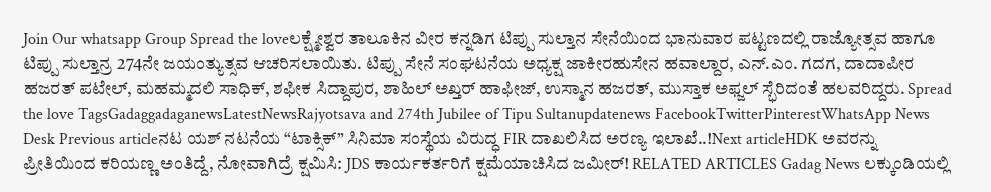Join Our whatsapp Group Spread the loveಲಕ್ಷ್ಮೇಶ್ವರ ತಾಲೂಕಿನ ವೀರ ಕನ್ನಡಿಗ ಟಿಪ್ಪು ಸುಲ್ತಾನ ಸೇನೆಯಿಂದ ಭಾನುವಾರ ಪಟ್ಟಣದಲ್ಲಿ ರಾಜ್ಯೋತ್ಸವ ಹಾಗೂ ಟಿಪ್ಪು ಸುಲ್ತಾನ್ರ 274ನೇ ಜಯಂತ್ಯುತ್ಸವ ಆಚರಿಸಲಾಯಿತು. ಟಿಪ್ಪು ಸೇನೆ ಸಂಘಟನೆಯ ಅಧ್ಯಕ್ಷ ಜಾಕೀರಹುಸೇನ ಹವಾಲ್ದಾರ, ಎನ್.ಎಂ. ಗದಗ, ದಾದಾಪೀರ ಹಜರತ್ ಪಟೇಲ್, ಮಹಮ್ಮದಲಿ ಸಾಧಿಕ್, ಶಫೀಕ ಸಿದ್ದಾಪುರ, ಶಾಹಿಲ್ ಅಖ್ತರ್ ಹಾಫೀಜ್, ಉಸ್ಮಾನ ಹಜರತ್, ಮುಸ್ತಾಕ ಅಫ್ಜಲ್ ಸ್ಭೆರಿದಂತೆ ಹಲವರಿದ್ದರು. Spread the love TagsGadaggadaganewsLatestNewsRajyotsava and 274th Jubilee of Tipu Sultanupdatenews FacebookTwitterPinterestWhatsApp News Desk Previous articleನಟ ಯಶ್ ನಟನೆಯ “ಟಾಕ್ಸಿಕ್” ಸಿನಿಮಾ ಸಂಸ್ಥೆಯ ವಿರುದ್ಧ FIR ದಾಖಲಿಸಿದ ಅರಣ್ಯ ಇಲಾಖೆ..!Next articleHDK ಅವರನ್ನು ಪ್ರೀತಿಯಿಂದ ಕರಿಯಣ್ಣ ಅಂತಿದ್ದೆ, ನೋವಾಗಿದ್ರೆ ಕ್ಷಮಿಸಿ: JDS ಕಾರ್ಯಕರ್ತರಿಗೆ ಕ್ಷಮೆಯಾಚಿಸಿದ ಜಮೀರ್! RELATED ARTICLES Gadag News ಲಕ್ಕುಂಡಿಯಲ್ಲಿ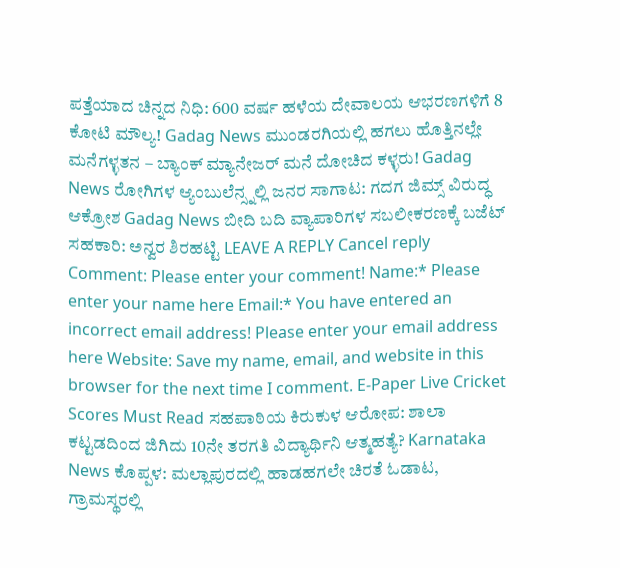ಪತ್ತೆಯಾದ ಚಿನ್ನದ ನಿಧಿ: 600 ವರ್ಷ ಹಳೆಯ ದೇವಾಲಯ ಆಭರಣಗಳಿಗೆ 8 ಕೋಟಿ ಮೌಲ್ಯ! Gadag News ಮುಂಡರಗಿಯಲ್ಲಿ ಹಗಲು ಹೊತ್ತಿನಲ್ಲೇ ಮನೆಗಳ್ಳತನ – ಬ್ಯಾಂಕ್ ಮ್ಯಾನೇಜರ್ ಮನೆ ದೋಚಿದ ಕಳ್ಳರು! Gadag News ರೋಗಿಗಳ ಆ್ಯಂಬುಲೆನ್ಸ್ನಲ್ಲಿ ಜನರ ಸಾಗಾಟ: ಗದಗ ಜಿಮ್ಸ್ ವಿರುದ್ಧ ಆಕ್ರೋಶ Gadag News ಬೀದಿ ಬದಿ ವ್ಯಾಪಾರಿಗಳ ಸಬಲೀಕರಣಕ್ಕೆ ಬಜೆಟ್ ಸಹಕಾರಿ: ಅನ್ವರ ಶಿರಹಟ್ಟಿ LEAVE A REPLY Cancel reply Comment: Please enter your comment! Name:* Please enter your name here Email:* You have entered an incorrect email address! Please enter your email address here Website: Save my name, email, and website in this browser for the next time I comment. E-Paper Live Cricket Scores Must Read ಸಹಪಾಠಿಯ ಕಿರುಕುಳ ಆರೋಪ: ಶಾಲಾ ಕಟ್ಟಡದಿಂದ ಜಿಗಿದು 10ನೇ ತರಗತಿ ವಿದ್ಯಾರ್ಥಿನಿ ಆತ್ಮಹತ್ಯೆ? Karnataka News ಕೊಪ್ಪಳ: ಮಲ್ಲಾಪುರದಲ್ಲಿ ಹಾಡಹಗಲೇ ಚಿರತೆ ಓಡಾಟ, ಗ್ರಾಮಸ್ಥರಲ್ಲಿ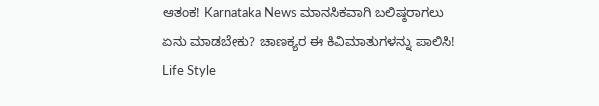ಆತಂಕ! Karnataka News ಮಾನಸಿಕವಾಗಿ ಬಲಿಷ್ಠರಾಗಲು ಏನು ಮಾಡಬೇಕು? ಚಾಣಕ್ಯರ ಈ ಕಿವಿಮಾತುಗಳನ್ನು ಪಾಲಿಸಿ! Life Style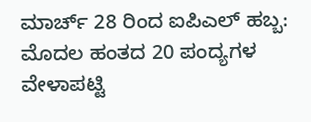ಮಾರ್ಚ್ 28 ರಿಂದ ಐಪಿಎಲ್ ಹಬ್ಬ: ಮೊದಲ ಹಂತದ 20 ಪಂದ್ಯಗಳ ವೇಳಾಪಟ್ಟಿ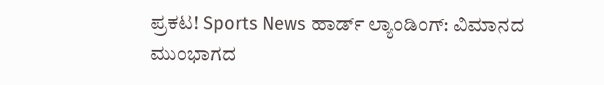ಪ್ರಕಟ! Sports News ಹಾರ್ಡ್ ಲ್ಯಾಂಡಿಂಗ್: ವಿಮಾನದ ಮುಂಭಾಗದ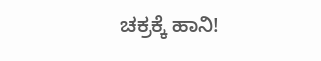ಚಕ್ರಕ್ಕೆ ಹಾನಿ!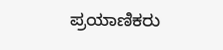ಪ್ರಯಾಣಿಕರು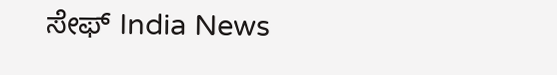ಸೇಫ್ India News